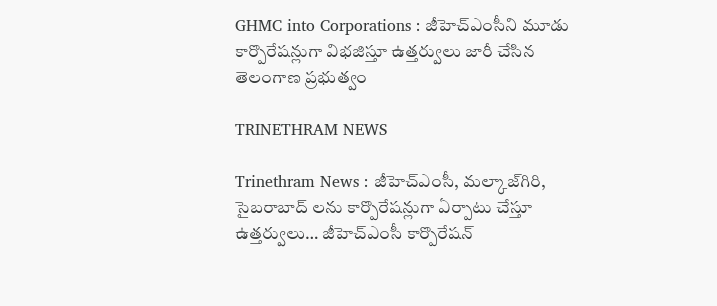GHMC into Corporations : జీహెచ్ఎంసీని మూడు కార్పొరేషన్లుగా విభజిస్తూ ఉత్తర్వులు జారీ చేసిన తెలంగాణ ప్రభుత్వం

TRINETHRAM NEWS

Trinethram News : జీహెచ్ఎంసీ, మల్కాజ్‌గిరి, సైబరాబాద్ లను కార్పొరేషన్లుగా ఏర్పాటు చేస్తూ ఉత్తర్వులు… జీహెచ్ఎంసీ కార్పొరేషన్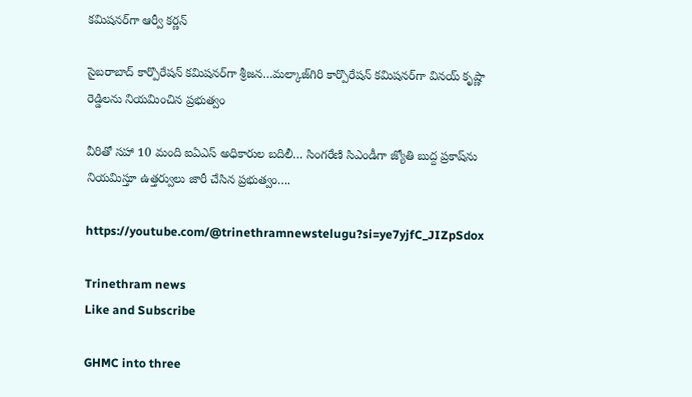కమిషనర్‌గా ఆర్వీ కర్ణన్

సైబరాబాద్ కార్పొరేషన్ కమిషనర్‌గా శ్రీజన…మల్కాజ్‌గిరి కార్పొరేషన్ కమిషనర్‌గా వినయ్ కృష్ణా రెడ్డిలను నియమించిన ప్రభుత్వం

వీరితో సహా 10 మంది ఐఏఎస్ అధికారుల బదిలీ… సింగరేణి సిఎండీగా జ్యోతి బుద్ద ప్రకాష్‌ను నియమిస్తూ ఉత్తర్వులు జారీ చేసిన ప్రభుత్వం….

https://youtube.com/@trinethramnewstelugu?si=ye7yjfC_JIZpSdox

Trinethram news
Like and Subscribe

GHMC into three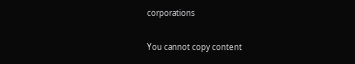corporations

You cannot copy content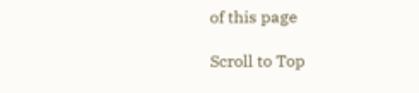of this page

Scroll to Top